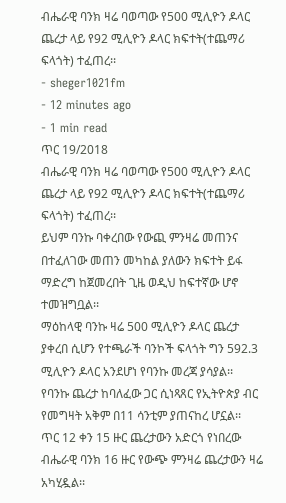ብሔራዊ ባንክ ዛሬ ባወጣው የ500 ሚሊዮን ዶላር ጨረታ ላይ የ92 ሚሊዮን ዶላር ክፍተት(ተጨማሪ ፍላጎት) ተፈጠረ፡፡
- sheger1021fm
- 12 minutes ago
- 1 min read
ጥር 19/2018
ብሔራዊ ባንክ ዛሬ ባወጣው የ500 ሚሊዮን ዶላር ጨረታ ላይ የ92 ሚሊዮን ዶላር ክፍተት(ተጨማሪ ፍላጎት) ተፈጠረ፡፡
ይህም ባንኩ ባቀረበው የውጪ ምንዛሬ መጠንና በተፈለገው መጠን መካከል ያለውን ክፍተት ይፋ ማድረግ ከጀመረበት ጊዜ ወዲህ ከፍተኛው ሆኖ ተመዝግቧል፡፡
ማዕከላዊ ባንኩ ዛሬ 500 ሚሊዮን ዶላር ጨረታ ያቀረበ ሲሆን የተጫራች ባንኮች ፍላጎት ግን 592.3 ሚሊዮን ዶላር አንደሆነ የባንኩ መረጃ ያሳያል፡፡
የባንኩ ጨረታ ከባለፈው ጋር ሲነጻጸር የኢትዮጵያ ብር የመግዛት አቅም በ11 ሳንቲም ያጠናከረ ሆኗል፡፡
ጥር 12 ቀን 15 ዙር ጨረታውን አድርጎ የነበረው ብሔራዊ ባንክ 16 ዙር የውጭ ምንዛሬ ጨረታውን ዛሬ አካሂዷል፡፡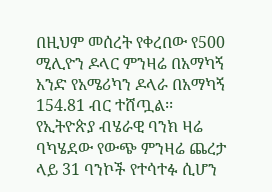በዚህም መሰረት የቀረበው የ500 ሚሊዮን ዶላር ምንዛሬ በአማካኝ አንድ የአሜሪካን ዶላራ በአማካኝ 154.81 ብር ተሸጧል፡፡
የኢትዮጵያ ብሄራዊ ባንክ ዛሬ ባካሄደው የውጭ ምንዛሬ ጨረታ ላይ 31 ባንኮች የተሳተፉ ሲሆን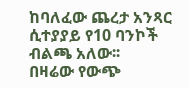ከባለፈው ጨረታ አንጻር ሲተያያይ የ10 ባንኮች ብልጫ አለው፡፡
በዛሬው የውጭ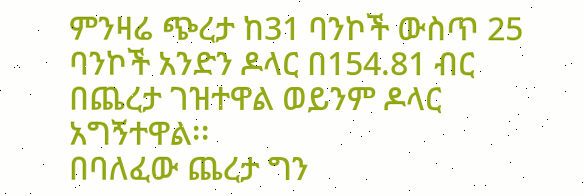ምንዛሬ ጭረታ ከ31 ባንኮች ውስጥ 25 ባንኮች አንድን ዶላር በ154.81 ብር በጨረታ ገዝተዋል ወይንም ዶላር አግኝተዋል፡፡
በባለፈው ጨረታ ግን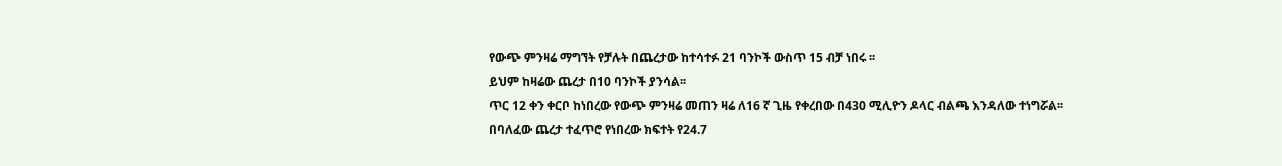የውጭ ምንዛሬ ማግኘት የቻሉት በጨረታው ከተሳተፉ 21 ባንኮች ውስጥ 15 ብቻ ነበሩ ፡፡
ይህም ከዛሬው ጨረታ በ10 ባንኮች ያንሳል፡፡
ጥር 12 ቀን ቀርቦ ከነበረው የውጭ ምንዛሬ መጠን ዛሬ ለ16 ኛ ጊዜ የቀረበው በ430 ሚሊዮን ዶላር ብልጫ እንዳለው ተነግሯል፡፡
በባለፈው ጨረታ ተፈጥሮ የነበረው ክፍተት የ24.7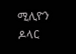ሚሊዮን ዶላር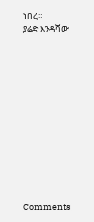ነበረ።
ያሬድ እንዳሻው












Comments